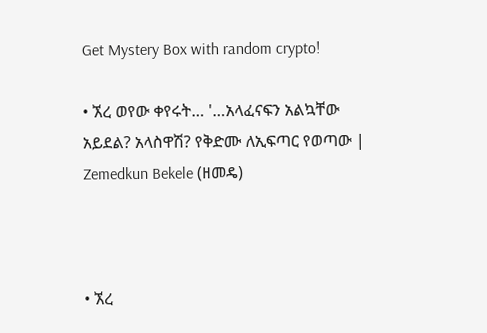Get Mystery Box with random crypto!

• ኧረ ወየው ቀየሩት… '…አላፈናፍን አልኳቸው አይደል? አላስዋሽ? የቅድሙ ለኢፍጣር የወጣው | Zemedkun Bekele (ዘመዴ)



• ኧረ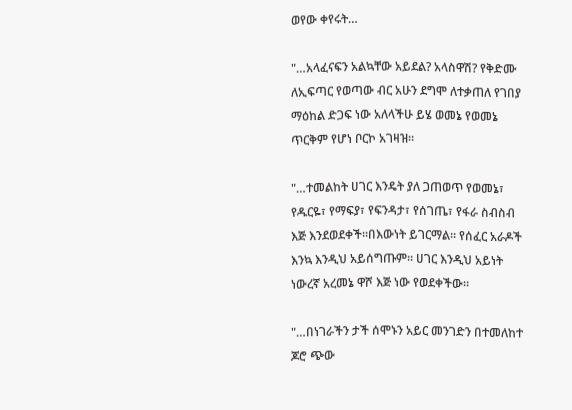ወየው ቀየሩት…

"…አላፈናፍን አልኳቸው አይደል? አላስዋሽ? የቅድሙ ለኢፍጣር የወጣው ብር አሁን ደግሞ ለተቃጠለ የገበያ ማዕከል ድጋፍ ነው አለላችሁ ይሄ ወመኔ የወመኔ ጥርቅም የሆነ ቦርኮ አገዛዝ።

"…ተመልከት ሀገር እንዴት ያለ ጋጠወጥ የወመኔ፣ የዱርዬ፣ የማፍያ፣ የፍንዳታ፣ የሰገጤ፣ የፋራ ስብስብ እጅ እንደወደቀች።በእውነት ይገርማል። የሰፈር አራዶች እንኳ እንዲህ አይሰግጡም። ሀገር እንዲህ አይነት ነውረኛ አረመኔ ዋሾ እጅ ነው የወደቀችው።

"…በነገራችን ታች ሰሞኑን አይር መንገድን በተመለከተ ጆሮ ጭው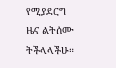የሚያደርግ ዜና ልትሰሙ ትችላላችሁ።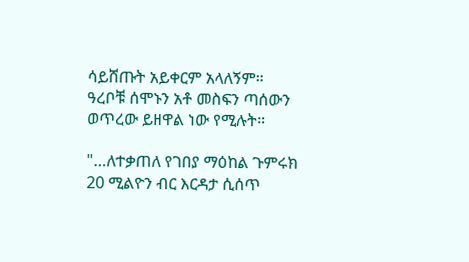ሳይሸጡት አይቀርም አላለኝም። ዓረቦቹ ሰሞኑን አቶ መስፍን ጣሰውን ወጥረው ይዘዋል ነው የሚሉት።

"…ለተቃጠለ የገበያ ማዕከል ጉምሩክ 20 ሚልዮን ብር እርዳታ ሲሰጥ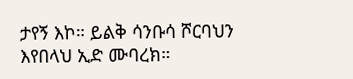ታየኝ እኮ። ይልቅ ሳንቡሳ ሾርባህን እየበላህ ኢድ ሙባረክ።